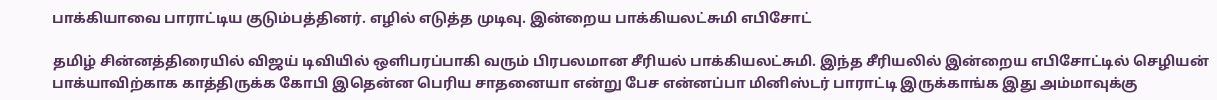பாக்கியாவை பாராட்டிய குடும்பத்தினர். எழில் எடுத்த முடிவு. இன்றைய பாக்கியலட்சுமி எபிசோட்

தமிழ் சின்னத்திரையில் விஜய் டிவியில் ஒளிபரப்பாகி வரும் பிரபலமான சீரியல் பாக்கியலட்சுமி. இந்த சீரியலில் இன்றைய எபிசோட்டில் செழியன் பாக்யாவிற்காக காத்திருக்க கோபி இதென்ன பெரிய சாதனையா என்று பேச என்னப்பா மினிஸ்டர் பாராட்டி இருக்காங்க இது அம்மாவுக்கு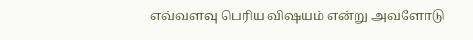எவ்வளவு பெரிய விஷயம் என்று அவளோடு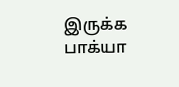இருக்க பாக்யா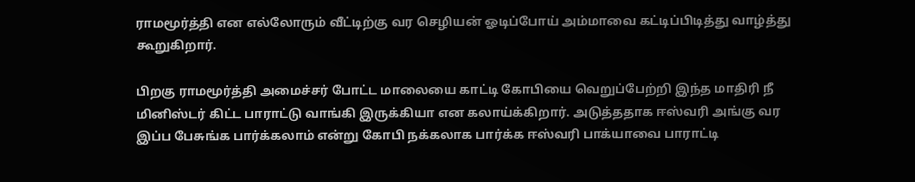ராமமூர்த்தி என எல்லோரும் வீட்டிற்கு வர செழியன் ஓடிப்போய் அம்மாவை கட்டிப்பிடித்து வாழ்த்து கூறுகிறார்.

பிறகு ராமமூர்த்தி அமைச்சர் போட்ட மாலையை காட்டி கோபியை வெறுப்பேற்றி இந்த மாதிரி நீ மினிஸ்டர் கிட்ட பாராட்டு வாங்கி இருக்கியா என கலாய்க்கிறார். அடுத்ததாக ஈஸ்வரி அங்கு வர இப்ப பேசுங்க பார்க்கலாம் என்று கோபி நக்கலாக பார்க்க ஈஸ்வரி பாக்யாவை பாராட்டி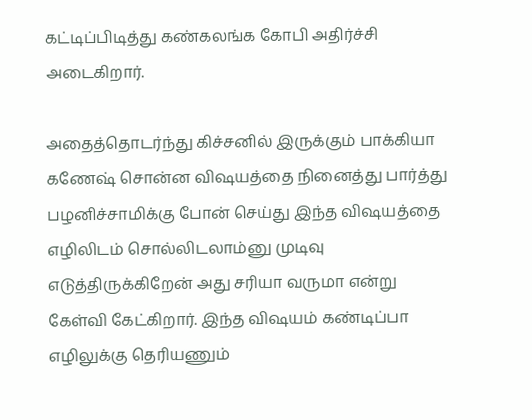கட்டிப்பிடித்து கண்கலங்க கோபி அதிர்ச்சி அடைகிறார்.

அதைத்தொடர்ந்து கிச்சனில் இருக்கும் பாக்கியா கணேஷ் சொன்ன விஷயத்தை நினைத்து பார்த்து பழனிச்சாமிக்கு போன் செய்து இந்த விஷயத்தை எழிலிடம் சொல்லிடலாம்னு முடிவு எடுத்திருக்கிறேன் அது சரியா வருமா என்று கேள்வி கேட்கிறார். இந்த விஷயம் கண்டிப்பா எழிலுக்கு தெரியணும்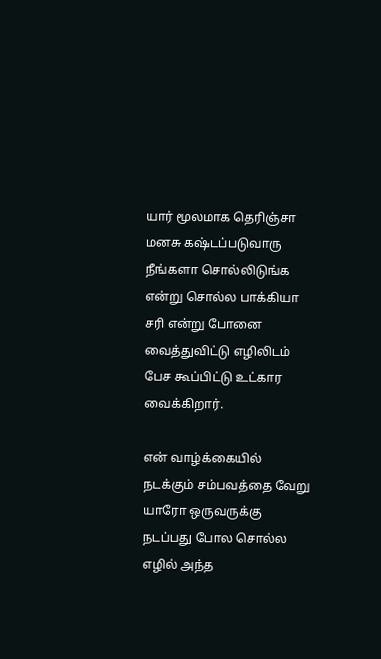யார் மூலமாக தெரிஞ்சா மனசு கஷ்டப்படுவாரு நீங்களா சொல்லிடுங்க என்று சொல்ல பாக்கியா சரி என்று போனை வைத்துவிட்டு எழிலிடம் பேச கூப்பிட்டு உட்கார வைக்கிறார்.

என் வாழ்க்கையில் நடக்கும் சம்பவத்தை வேறு யாரோ ஒருவருக்கு நடப்பது போல சொல்ல எழில் அந்த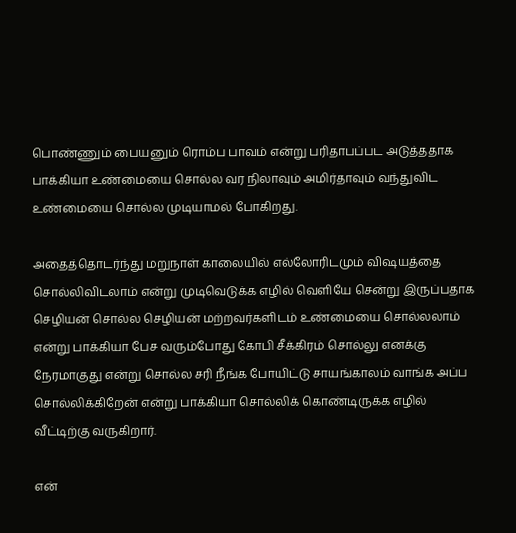பொண்ணும் பையனும் ரொம்ப பாவம் என்று பரிதாபப்பட அடுத்ததாக பாக்கியா உண்மையை சொல்ல வர நிலாவும் அமிர்தாவும் வந்துவிட உண்மையை சொல்ல முடியாமல் போகிறது.

அதைத்தொடர்ந்து மறுநாள் காலையில் எல்லோரிடமும் விஷயத்தை சொல்லிவிடலாம் என்று முடிவெடுக்க எழில் வெளியே சென்று இருப்பதாக செழியன் சொல்ல செழியன் மற்றவர்களிடம் உண்மையை சொல்லலாம் என்று பாக்கியா பேச வரும்போது கோபி சீக்கிரம் சொல்லு எனக்கு நேரமாகுது என்று சொல்ல சரி நீங்க போயிட்டு சாயங்காலம் வாங்க அப்ப சொல்லிக்கிறேன் என்று பாக்கியா சொல்லிக் கொண்டிருக்க எழில் வீட்டிற்கு வருகிறார்.

என்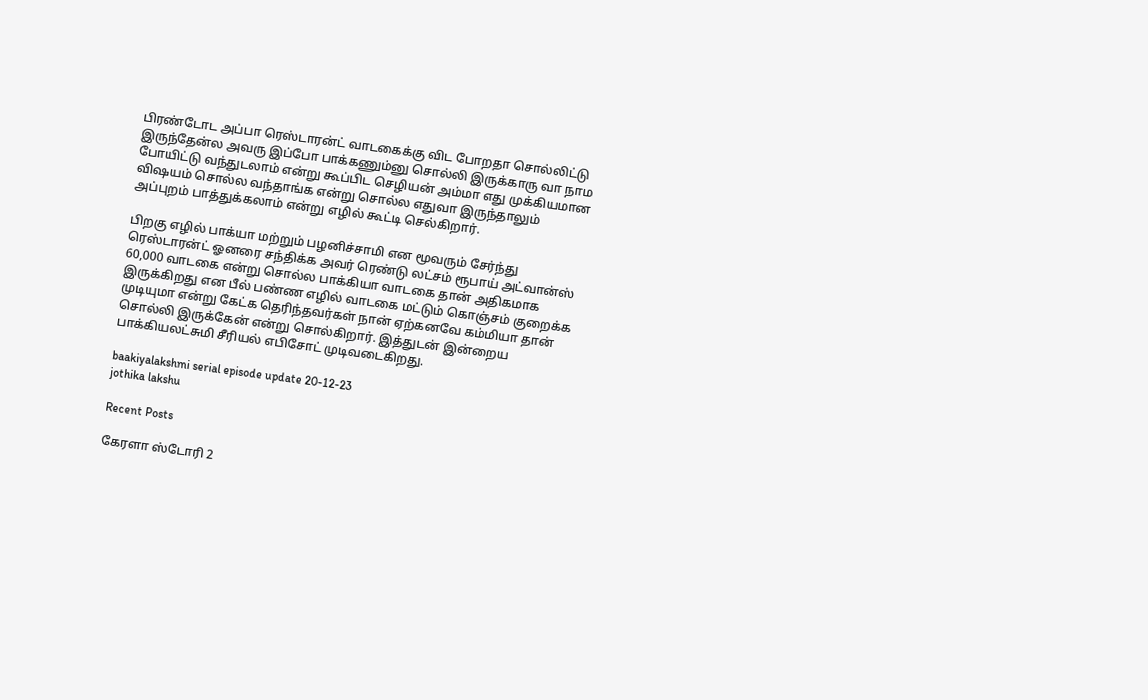பிரண்டோட அப்பா ரெஸ்டாரன்ட் வாடகைக்கு விட போறதா சொல்லிட்டு இருந்தேன்ல அவரு இப்போ பாக்கணும்னு சொல்லி இருக்காரு வா நாம போயிட்டு வந்துடலாம் என்று கூப்பிட செழியன் அம்மா எது முக்கியமான விஷயம் சொல்ல வந்தாங்க என்று சொல்ல எதுவா இருந்தாலும் அப்புறம் பாத்துக்கலாம் என்று எழில் கூட்டி செல்கிறார்.

பிறகு எழில் பாக்யா மற்றும் பழனிச்சாமி என மூவரும் சேர்ந்து ரெஸ்டாரன்ட் ஓனரை சந்திக்க அவர் ரெண்டு லட்சம் ரூபாய் அட்வான்ஸ் 60,000 வாடகை என்று சொல்ல பாக்கியா வாடகை தான் அதிகமாக இருக்கிறது என பீல் பண்ண எழில் வாடகை மட்டும் கொஞ்சம் குறைக்க முடியுமா என்று கேட்க தெரிந்தவர்கள் நான் ஏற்கனவே கம்மியா தான் சொல்லி இருக்கேன் என்று சொல்கிறார். இத்துடன் இன்றைய பாக்கியலட்சுமி சீரியல் எபிசோட் முடிவடைகிறது.

baakiyalakshmi serial episode update 20-12-23
jothika lakshu

Recent Posts

கேரளா ஸ்டோரி 2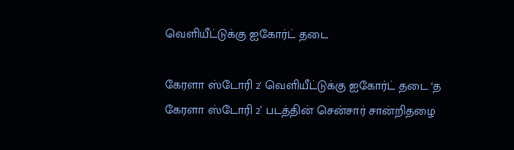வெளியீட்டுக்கு ஐகோர்ட் தடை

கேரளா ஸ்டோரி 2' வெளியீட்டுக்கு ஐகோர்ட் தடை ‘த கேரளா ஸ்டோரி 2’ படத்தின் சென்சார் சான்றிதழை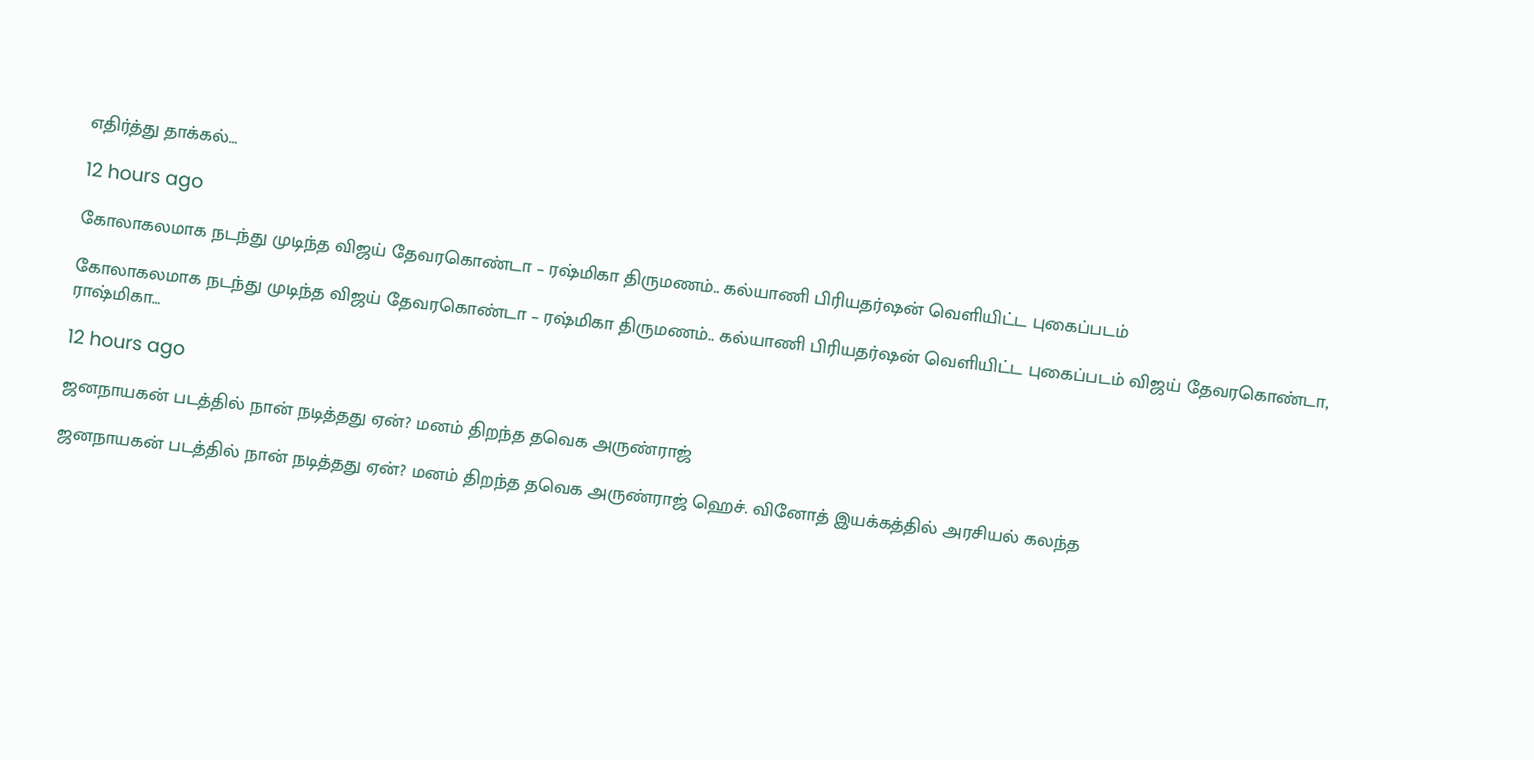எதிர்த்து தாக்கல்…

12 hours ago

கோலாகலமாக நடந்து முடிந்த விஜய் தேவரகொண்டா – ரஷ்மிகா திருமணம்.. கல்யாணி பிரியதர்ஷன் வெளியிட்ட புகைப்படம்

கோலாகலமாக நடந்து முடிந்த விஜய் தேவரகொண்டா – ரஷ்மிகா திருமணம்.. கல்யாணி பிரியதர்ஷன் வெளியிட்ட புகைப்படம் விஜய் தேவரகொண்டா, ராஷ்மிகா…

12 hours ago

ஜனநாயகன் படத்தில் நான் நடித்தது ஏன்? மனம் திறந்த தவெக அருண்ராஜ்

ஜனநாயகன் படத்தில் நான் நடித்தது ஏன்? மனம் திறந்த தவெக அருண்ராஜ் ஹெச். வினோத் இயக்கத்தில் அரசியல் கலந்த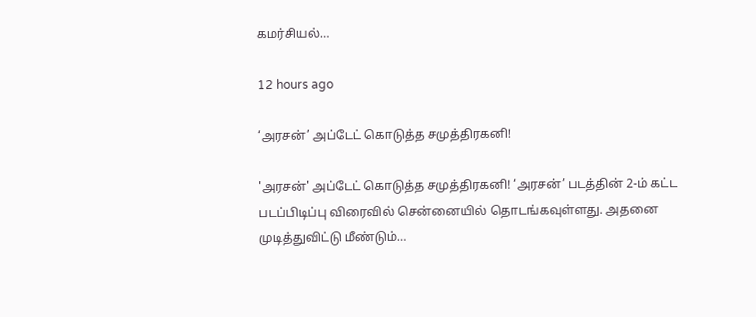கமர்சியல்…

12 hours ago

‘அரசன்’ அப்டேட் கொடுத்த சமுத்திரகனி!

'அரசன்' அப்டேட் கொடுத்த சமுத்திரகனி! ‘அரசன்’ படத்தின் 2-ம் கட்ட படப்பிடிப்பு விரைவில் சென்னையில் தொடங்கவுள்ளது. அதனை முடித்துவிட்டு மீண்டும்…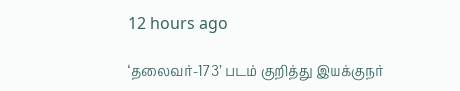12 hours ago

‘தலைவர்-173’ படம் குறித்து இயக்குநர்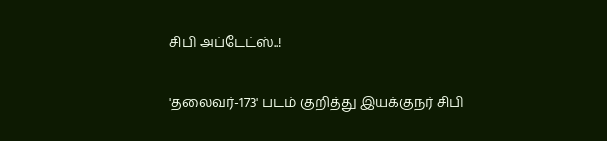சிபி அப்டேட்ஸ்..!

'தலைவர்-173' படம் குறித்து இயக்குநர் சிபி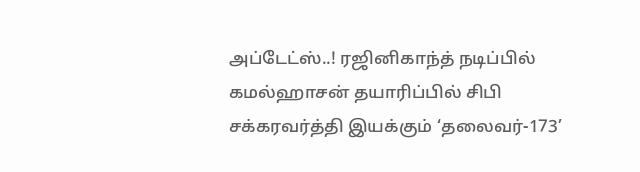அப்டேட்ஸ்..! ரஜினிகாந்த் நடிப்பில் கமல்ஹாசன் தயாரிப்பில் சிபி சக்கரவர்த்தி இயக்கும் ‘தலைவர்-173’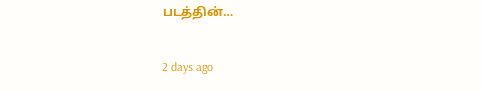படத்தின்…

2 days ago